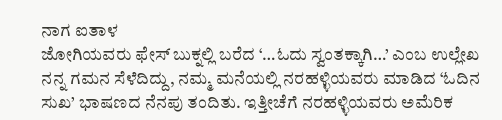ನಾಗ ಐತಾಳ
ಜೋಗಿಯವರು ಫೇಸ್ ಬುಕ್ನಲ್ಲಿ ಬರೆದ ‘…ಓದು ಸ್ವಂತಕ್ಕಾಗಿ…’ ಎಂಬ ಉಲ್ಲೇಖ ನನ್ನ ಗಮನ ಸೆಳೆದಿದ್ದು, ನಮ್ಮ ಮನೆಯಲ್ಲಿ ನರಹಳ್ಳಿಯವರು ಮಾಡಿದ ‘ಓದಿನ ಸುಖ’ ಭಾಷಣದ ನೆನಪು ತಂದಿತು. ಇತ್ತೀಚೆಗೆ ನರಹಳ್ಳಿಯವರು ಅಮೆರಿಕ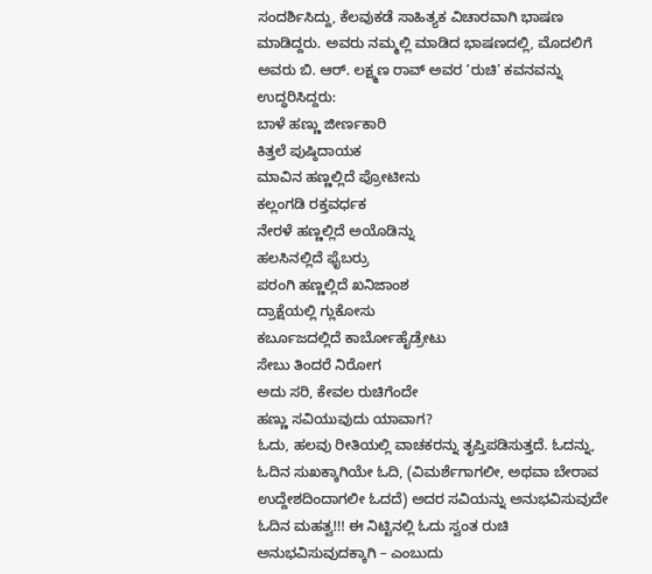ಸಂದರ್ಶಿಸಿದ್ದು, ಕೆಲವುಕಡೆ ಸಾಹಿತ್ಯಕ ವಿಚಾರವಾಗಿ ಭಾಷಣ ಮಾಡಿದ್ದರು. ಅವರು ನಮ್ಮಲ್ಲಿ ಮಾಡಿದ ಭಾಷಣದಲ್ಲಿ, ಮೊದಲಿಗೆ ಅವರು ಬಿ. ಆರ್. ಲಕ್ಷ್ಮಣ ರಾವ್ ಅವರ ‘ರುಚಿ’ ಕವನವನ್ನು ಉದ್ಧರಿಸಿದ್ದರು:
ಬಾಳೆ ಹಣ್ಣು ಜೀರ್ಣಕಾರಿ
ಕಿತ್ತಲೆ ಪುಷ್ಠಿದಾಯಕ
ಮಾವಿನ ಹಣ್ಣಲ್ಲಿದೆ ಪ್ರೋಟೀನು
ಕಲ್ಲಂಗಡಿ ರಕ್ತವರ್ಧಕ
ನೇರಳೆ ಹಣ್ಣಲ್ಲಿದೆ ಅಯೊಡಿನ್ನು
ಹಲಸಿನಲ್ಲಿದೆ ಫೈಬರ್ರು
ಪರಂಗಿ ಹಣ್ಣಲ್ಲಿದೆ ಖನಿಜಾಂಶ
ದ್ರಾಕ್ಷೆಯಲ್ಲಿ ಗ್ಲುಕೋಸು
ಕರ್ಬೂಜದಲ್ಲಿದೆ ಕಾರ್ಬೋಹೈಡ್ರೇಟು
ಸೇಬು ತಿಂದರೆ ನಿರೋಗ
ಅದು ಸರಿ, ಕೇವಲ ರುಚಿಗೆಂದೇ
ಹಣ್ಣು ಸವಿಯುವುದು ಯಾವಾಗ?
ಓದು, ಹಲವು ರೀತಿಯಲ್ಲಿ ವಾಚಕರನ್ನು ತೃಪ್ತಿಪಡಿಸುತ್ತದೆ. ಓದನ್ನು, ಓದಿನ ಸುಖಕ್ಕಾಗಿಯೇ ಓದಿ, (ವಿಮರ್ಶೆಗಾಗಲೀ, ಅಥವಾ ಬೇರಾವ ಉದ್ದೇಶದಿಂದಾಗಲೀ ಓದದೆ) ಅದರ ಸವಿಯನ್ನು ಅನುಭವಿಸುವುದೇ ಓದಿನ ಮಹತ್ವ!!! ಈ ನಿಟ್ಟಿನಲ್ಲಿ ಓದು ಸ್ವಂತ ರುಚಿ ಅನುಭವಿಸುವುದಕ್ಕಾಗಿ – ಎಂಬುದು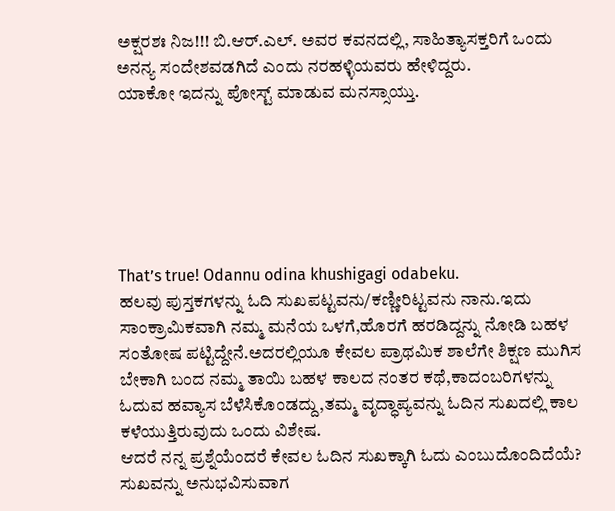ಅಕ್ಷರಶಃ ನಿಜ!!! ಬಿ.ಆರ್.ಎಲ್. ಅವರ ಕವನದಲ್ಲಿ, ಸಾಹಿತ್ಯಾಸಕ್ತರಿಗೆ ಒಂದು ಅನನ್ಯ ಸಂದೇಶವಡಗಿದೆ ಎಂದು ನರಹಳ್ಳಿಯವರು ಹೇಳಿದ್ದರು.
ಯಾಕೋ ಇದನ್ನು ಪೋಸ್ಟ್ ಮಾಡುವ ಮನಸ್ಸಾಯ್ತು.






That’s true! Odannu odina khushigagi odabeku.
ಹಲವು ಪುಸ್ತಕಗಳನ್ನು ಓದಿ ಸುಖಪಟ್ಟವನು/ಕಣ್ಣೀರಿಟ್ಟವನು ನಾನು.ಇದು ಸಾಂಕ್ರಾಮಿಕವಾಗಿ ನಮ್ಮ ಮನೆಯ ಒಳಗೆ,ಹೊರಗೆ ಹರಡಿದ್ದನ್ನು ನೋಡಿ ಬಹಳ ಸಂತೋಷ ಪಟ್ಟಿದ್ದೇನೆ.ಅದರಲ್ಲಿಯೂ ಕೇವಲ ಪ್ರಾಥಮಿಕ ಶಾಲೆಗೇ ಶಿಕ್ಷಣ ಮುಗಿಸ ಬೇಕಾಗಿ ಬಂದ ನಮ್ಮ ತಾಯಿ ಬಹಳ ಕಾಲದ ನಂತರ ಕಥೆ,ಕಾದಂಬರಿಗಳನ್ನು ಓದುವ ಹವ್ಯಾಸ ಬೆಳೆಸಿಕೊಂಡದ್ದು,ತಮ್ಮ ವೃದ್ಧಾಪ್ಯವನ್ನು ಓದಿನ ಸುಖದಲ್ಲಿ ಕಾಲ ಕಳೆಯುತ್ತಿರುವುದು ಒಂದು ವಿಶೇಷ.
ಆದರೆ ನನ್ನ ಪ್ರಶ್ನೆಯೆಂದರೆ ಕೇವಲ ಓದಿನ ಸುಖಕ್ಕಾಗಿ ಓದು ಎಂಬುದೊಂದಿದೆಯೆ? ಸುಖವನ್ನು ಅನುಭವಿಸುವಾಗ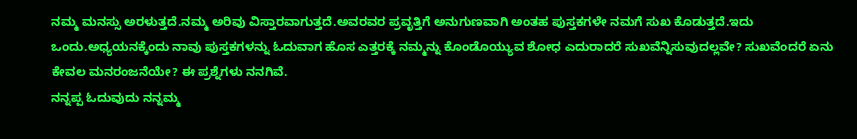ನಮ್ಮ ಮನಸ್ಸು ಅರಳುತ್ತದೆ.ನಮ್ಮ ಅರಿವು ವಿಸ್ತಾರವಾಗುತ್ತದೆ.ಅವರವರ ಪ್ರವೃತ್ತಿಗೆ ಅನುಗುಣವಾಗಿ ಅಂತಹ ಪುಸ್ತಕಗಳೇ ನಮಗೆ ಸುಖ ಕೊಡುತ್ತದೆ.ಇದು ಒಂದು.ಅಧ್ಯಯನಕ್ಕೆಂದು ನಾವು ಪುಸ್ತಕಗಳನ್ನು ಓದುವಾಗ ಹೊಸ ಎತ್ತರಕ್ಕೆ ನಮ್ಮನ್ನು ಕೊಂಡೊಯ್ಯುವ ಶೋಧ ಎದುರಾದರೆ ಸುಖವೆನ್ನಿಸುವುದಲ್ಲವೇ? ಸುಖವೆಂದರೆ ಏನು ಕೇವಲ ಮನರಂಜನೆಯೇ? ಈ ಪ್ರಶ್ನೆಗಳು ನನಗಿವೆ.
ನನ್ನಪ್ಪ ಓದುವುದು ನನ್ನಮ್ಮ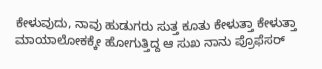ಕೇಳುವುದು, ನಾವು ಹುಡುಗರು ಸುತ್ತ ಕೂತು ಕೇಳುತ್ತಾ ಕೇಳುತ್ತಾ ಮಾಯಾಲೋಕಕ್ಕೇ ಹೋಗುತ್ತಿದ್ದ ಆ ಸುಖ ನಾನು ಪ್ರೊಫೆಸರ್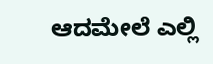ಆದಮೇಲೆ ಎಲ್ಲಿ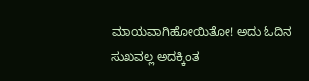ಮಾಯವಾಗಿಹೋಯಿತೋ! ಅದು ಓದಿನ ಸುಖವಲ್ಲ ಅದಕ್ಕಿಂತ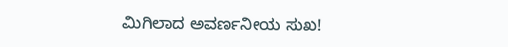ಮಿಗಿಲಾದ ಅವರ್ಣನೀಯ ಸುಖ!